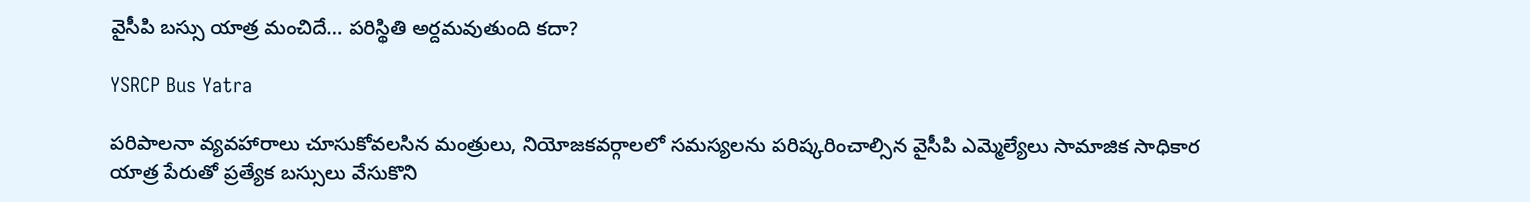వైసీపి బస్సు యాత్ర మంచిదే… పరిస్థితి అర్దమవుతుంది కదా?

YSRCP Bus Yatra

పరిపాలనా వ్యవహారాలు చూసుకోవలసిన మంత్రులు, నియోజకవర్గాలలో సమస్యలను పరిష్కరించాల్సిన వైసీపి ఎమ్మెల్యేలు సామాజిక సాధికార యాత్ర పేరుతో ప్రత్యేక బస్సులు వేసుకొని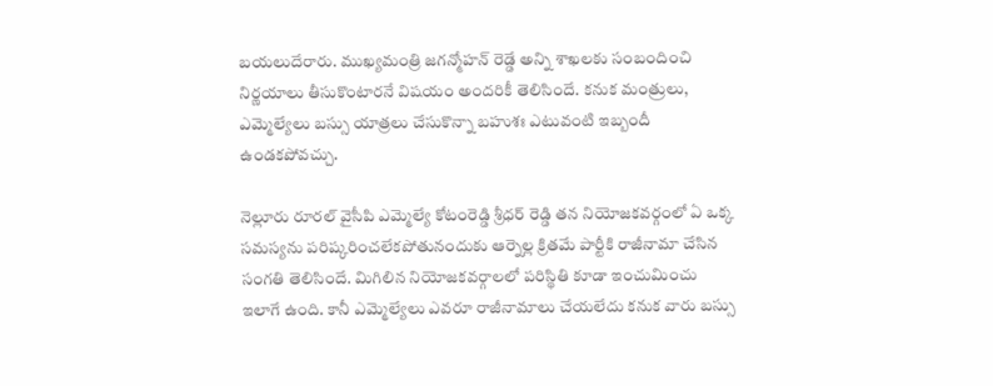బయలుదేరారు. ముఖ్యమంత్రి జగన్మోహన్‌ రెడ్డే అన్ని శాఖలకు సంబందించి నిర్ణయాలు తీసుకొంటారనే విషయం అందరికీ తెలిసిందే. కనుక మంత్రులు, ఎమ్మెల్యేలు బస్సు యాత్రలు చేసుకొన్నా బహుశః ఎటువంటి ఇబ్బందీ ఉండకపోవచ్చు.

నెల్లూరు రూరల్ వైసీపి ఎమ్మెల్యే కోటంరెడ్డి శ్రీధర్ రెడ్డి తన నియోజకవర్గంలో ఏ ఒక్క సమస్యను పరిష్కరించలేకపోతునందుకు ఆర్నెల్ల క్రితమే పార్టీకి రాజీనామా చేసిన సంగతి తెలిసిందే. మిగిలిన నియోజకవర్గాలలో పరిస్థితి కూడా ఇంచుమించు ఇలాగే ఉంది. కానీ ఎమ్మెల్యేలు ఎవరూ రాజీనామాలు చేయలేదు కనుక వారు బస్సు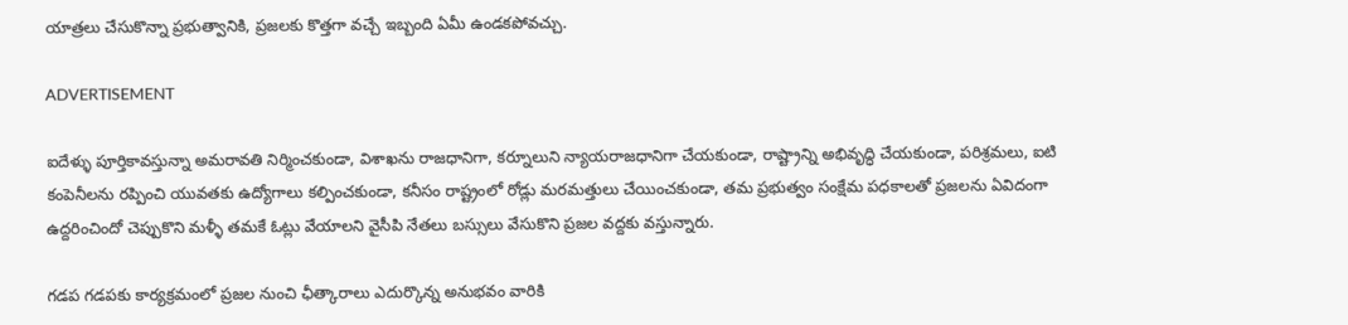యాత్రలు చేసుకొన్నా ప్రభుత్వానికి, ప్రజలకు కొత్తగా వచ్చే ఇబ్బంది ఏమీ ఉండకపోవచ్చు.

ADVERTISEMENT

ఐదేళ్ళు పూర్తికావస్తున్నా అమరావతి నిర్మించకుండా, విశాఖను రాజధానిగా, కర్నూలుని న్యాయరాజధానిగా చేయకుండా, రాష్ట్రాన్ని అభివృద్ధి చేయకుండా, పరిశ్రమలు, ఐ‌టి కంపెనీలను రప్పించి యువతకు ఉద్యోగాలు కల్పించకుండా, కనీసం రాష్ట్రంలో రోడ్లు మరమత్తులు చేయించకుండా, తమ ప్రభుత్వం సంక్షేమ పధకాలతో ప్రజలను ఏవిదంగా ఉద్దరించిందో చెప్పుకొని మళ్ళీ తమకే ఓట్లు వేయాలని వైసీపి నేతలు బస్సులు వేసుకొని ప్రజల వద్దకు వస్తున్నారు.

గడప గడపకు కార్యక్రమంలో ప్రజల నుంచి ఛీత్కారాలు ఎదుర్కొన్న అనుభవం వారికి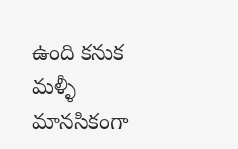ఉంది కనుక మళ్ళీ మానసికంగా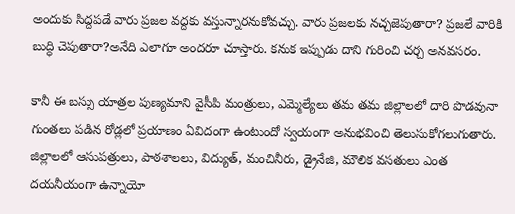అందుకు సిద్దపడే వారు ప్రజల వద్దకు వస్తున్నారనుకోవచ్చు. వారు ప్రజలకు నచ్చజెపుతారా? ప్రజలే వారికి బుద్ధి చెపుతారా?అనేది ఎలాగూ అందరూ చూస్తారు. కనుక ఇప్పుడు దాని గురించి చర్చ అనవసరం.

కానీ ఈ బస్సు యాత్రల పుణ్యమాని వైసీపి మంత్రులు, ఎమ్మెల్యేలు తమ తమ జిల్లాలలో దారి పొడవునా గుంతలు పడిన రోడ్లలో ప్రయాణం ఏవిదంగా ఉంటుందో స్వయంగా అనుభవించి తెలుసుకోగలుగుతారు. జిల్లాలలో ఆసుపత్రులు, పాఠశాలలు, విద్యుత్, మంచినీరు, డ్రైనేజి, మౌలిక వసతులు ఎంత దయనీయంగా ఉన్నాయో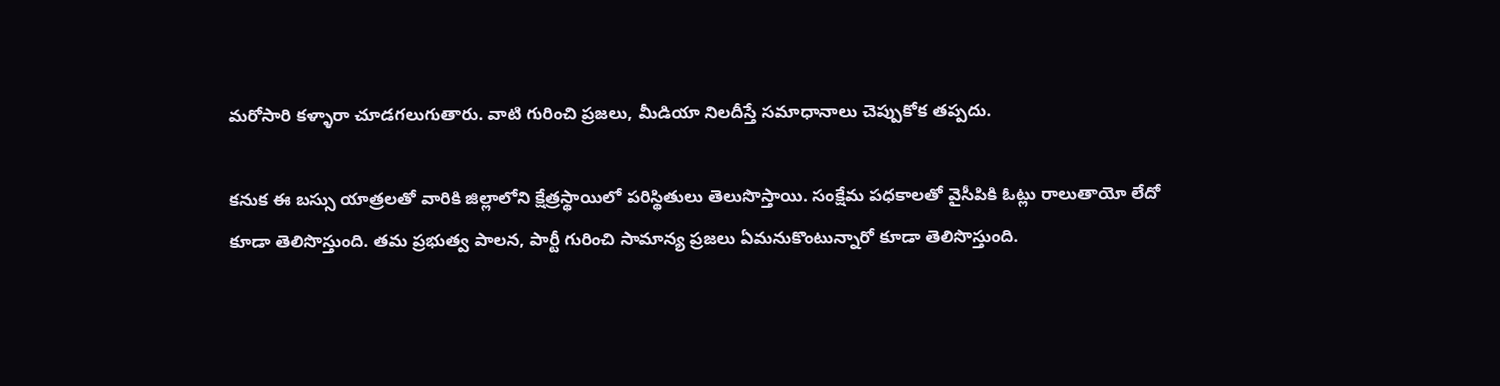మరోసారి కళ్ళారా చూడగలుగుతారు. వాటి గురించి ప్రజలు, మీడియా నిలదీస్తే సమాధానాలు చెప్పుకోక తప్పదు.

కనుక ఈ బస్సు యాత్రలతో వారికి జిల్లాలోని క్షేత్రస్థాయిలో పరిస్థితులు తెలుసొస్తాయి. సంక్షేమ పధకాలతో వైసీపికి ఓట్లు రాలుతాయో లేదో కూడా తెలిసొస్తుంది. తమ ప్రభుత్వ పాలన, పార్టీ గురించి సామాన్య ప్రజలు ఏమనుకొంటున్నారో కూడా తెలిసొస్తుంది.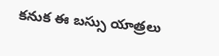కనుక ఈ బస్సు యాత్రలు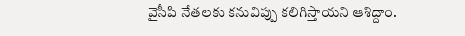వైసీపి నేతలకు కనువిప్పు కలిగిస్తాయని ఆశిద్దాం.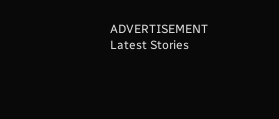ADVERTISEMENT
Latest Stories